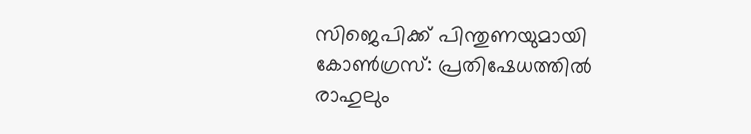സിജെപിക്ക് പിന്തുണയുമായി കോൺഗ്രസ്: പ്രതിഷേധത്തിൽ രാഹുലും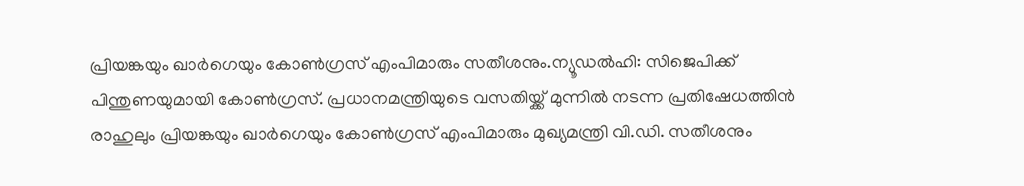പ്രിയങ്കയും ഖാർഗെയും കോൺഗ്രസ് എംപിമാരും സതീശനും.ന്യൂഡൽഹി: സിജെപിക്ക് പിന്തുണയുമായി കോൺഗ്രസ്. പ്രധാനമന്ത്രിയുടെ വസതിയ്ക്ക് മുന്നിൽ നടന്ന പ്രതിഷേധത്തിൻ രാഹുലും പ്രിയങ്കയും ഖാർഗെയും കോൺഗ്രസ് എംപിമാരും മുഖ്യമന്ത്രി വി.ഡി. സതീശനും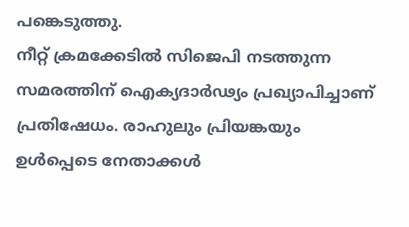പങ്കെടുത്തു.
നീറ്റ് ക്രമക്കേടിൽ സിജെപി നടത്തുന്ന സമരത്തിന് ഐക്യദാർഢ്യം പ്രഖ്യാപിച്ചാണ് പ്രതിഷേധം. രാഹുലും പ്രിയങ്കയും ഉൾപ്പെടെ നേതാക്കൾ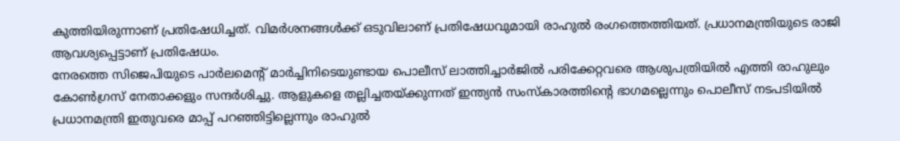കുത്തിയിരുന്നാണ് പ്രതിഷേധിച്ചത്. വിമർശനങ്ങൾക്ക് ഒടുവിലാണ് പ്രതിഷേധവുമായി രാഹുൽ രംഗത്തെത്തിയത്. പ്രധാനമന്ത്രിയുടെ രാജി ആവശ്യപ്പെട്ടാണ് പ്രതിഷേധം.
നേരത്തെ സിജെപിയുടെ പാർലമെൻ്റ് മാർച്ചിനിടെയുണ്ടായ പൊലീസ് ലാത്തിച്ചാർജിൽ പരിക്കേറ്റവരെ ആശുപത്രിയിൽ എത്തി രാഹുലും കോൺഗ്രസ് നേതാക്കളും സന്ദർശിച്ചു. ആളുകളെ തല്ലിച്ചതയ്ക്കുന്നത് ഇന്ത്യൻ സംസ്കാരത്തിൻ്റെ ഭാഗമല്ലെന്നും പൊലീസ് നടപടിയിൽ പ്രധാനമന്ത്രി ഇതുവരെ മാപ്പ് പറഞ്ഞിട്ടില്ലെന്നും രാഹുൽ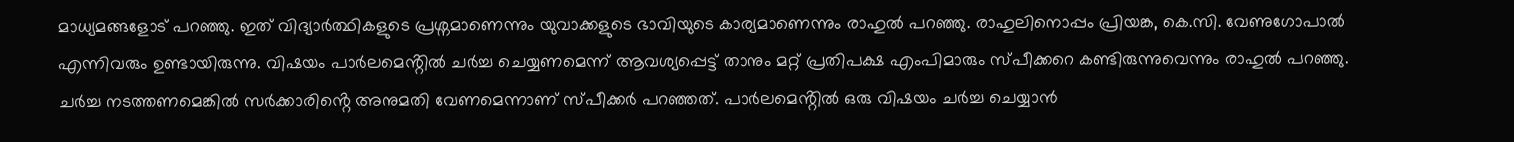മാധ്യമങ്ങളോട് പറഞ്ഞു. ഇത് വിദ്യാർത്ഥികളുടെ പ്രശ്നമാണെന്നും യുവാക്കളുടെ ഭാവിയുടെ കാര്യമാണെന്നും രാഹുൽ പറഞ്ഞു. രാഹുലിനൊപ്പം പ്രിയങ്ക, കെ.സി. വേണുഗോപാൽ എന്നിവരും ഉണ്ടായിരുന്നു. വിഷയം പാർലമെൻ്റിൽ ചർച്ച ചെയ്യണമെന്ന് ആവശ്യപ്പെട്ട് താനും മറ്റ് പ്രതിപക്ഷ എംപിമാരും സ്പീക്കറെ കണ്ടിരുന്നുവെന്നും രാഹുൽ പറഞ്ഞു. ചർച്ച നടത്തണമെങ്കിൽ സർക്കാരിൻ്റെ അനുമതി വേണമെന്നാണ് സ്പീക്കർ പറഞ്ഞത്. പാർലമെൻ്റിൽ ഒരു വിഷയം ചർച്ച ചെയ്യാൻ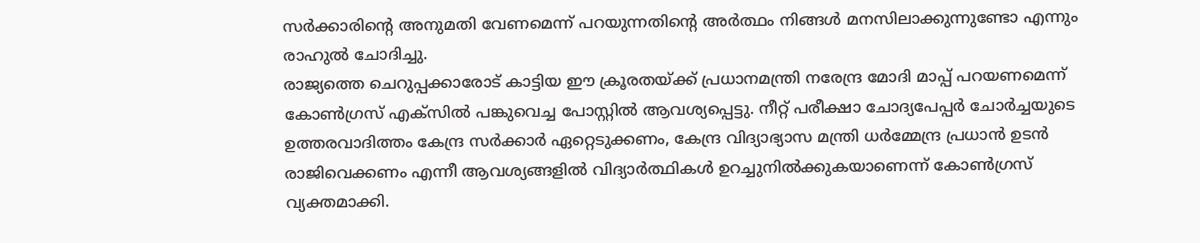സർക്കാരിൻ്റെ അനുമതി വേണമെന്ന് പറയുന്നതിൻ്റെ അർത്ഥം നിങ്ങൾ മനസിലാക്കുന്നുണ്ടോ എന്നും രാഹുൽ ചോദിച്ചു.
രാജ്യത്തെ ചെറുപ്പക്കാരോട് കാട്ടിയ ഈ ക്രൂരതയ്ക്ക് പ്രധാനമന്ത്രി നരേന്ദ്ര മോദി മാപ്പ് പറയണമെന്ന് കോൺഗ്രസ് എക്സിൽ പങ്കുവെച്ച പോസ്റ്റിൽ ആവശ്യപ്പെട്ടു. നീറ്റ് പരീക്ഷാ ചോദ്യപേപ്പർ ചോർച്ചയുടെ ഉത്തരവാദിത്തം കേന്ദ്ര സർക്കാർ ഏറ്റെടുക്കണം, കേന്ദ്ര വിദ്യാഭ്യാസ മന്ത്രി ധർമ്മേന്ദ്ര പ്രധാൻ ഉടൻ രാജിവെക്കണം എന്നീ ആവശ്യങ്ങളിൽ വിദ്യാർത്ഥികൾ ഉറച്ചുനിൽക്കുകയാണെന്ന് കോൺഗ്രസ് വ്യക്തമാക്കി.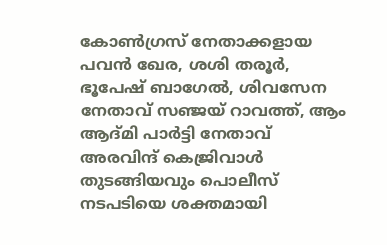കോൺഗ്രസ് നേതാക്കളായ പവൻ ഖേര, ശശി തരൂർ, ഭൂപേഷ് ബാഗേൽ, ശിവസേന നേതാവ് സഞ്ജയ് റാവത്ത്, ആം ആദ്മി പാർട്ടി നേതാവ് അരവിന്ദ് കെജ്രിവാൾ തുടങ്ങിയവും പൊലീസ് നടപടിയെ ശക്തമായി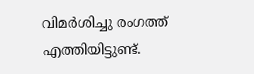വിമർശിച്ചു രംഗത്ത് എത്തിയിട്ടുണ്ട്.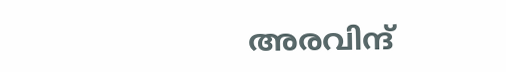അരവിന്ദ്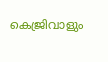കെജ്രിവാളും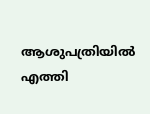ആശുപത്രിയിൽ എത്തി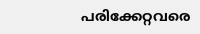പരിക്കേറ്റവരെ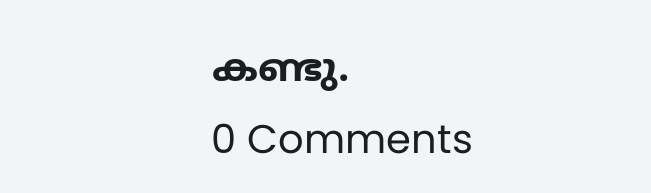കണ്ടു.
0 Comments